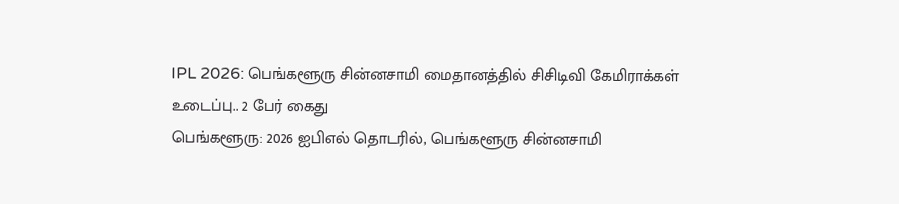IPL 2026: பெங்களூரு சின்னசாமி மைதானத்தில் சிசிடிவி கேமிராக்கள் உடைப்பு.. 2 பேர் கைது
பெங்களூரு: 2026 ஐபிஎல் தொடரில், பெங்களூரு சின்னசாமி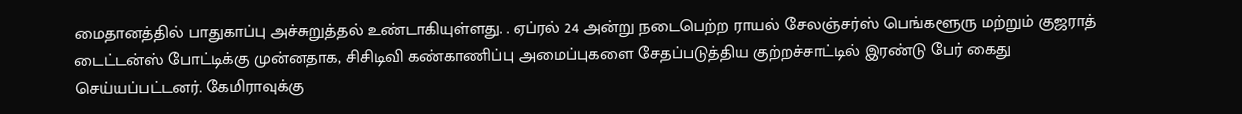மைதானத்தில் பாதுகாப்பு அச்சுறுத்தல் உண்டாகியுள்ளது. . ஏப்ரல் 24 அன்று நடைபெற்ற ராயல் சேலஞ்சர்ஸ் பெங்களூரு மற்றும் குஜராத் டைட்டன்ஸ் போட்டிக்கு முன்னதாக, சிசிடிவி கண்காணிப்பு அமைப்புகளை சேதப்படுத்திய குற்றச்சாட்டில் இரண்டு பேர் கைது செய்யப்பட்டனர். கேமிராவுக்கு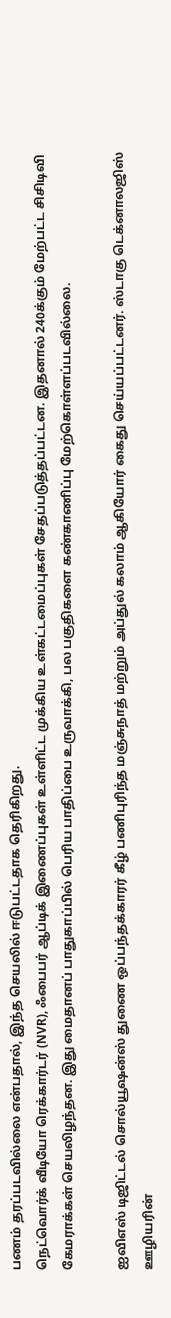பணம் தரப்படவில்லை என்பதால், இந்த செயலில் ஈடுபட்டதாக தெரிகிறது.
நெட்வொர்க் வீடியோ ரெக்கார்டர் (NVR), ஃபைபர் ஆப்டிக் இணைப்புகள் உள்ளிட்ட முக்கிய உள்கட்டமைப்புகள் சேதப்படுத்தப்பட்டன. இதனால் 240க்கும் மேற்பட்ட சிசிடிவி கேமராக்கள் செயலிழந்தன. இது மைதானப் பாதுகாப்பில் பெரிய பாதிப்பை உருவாக்கி, பல பகுதிகளை கண்காணிப்பு மேற்கொள்ளப்படவில்லை.

ஐவிஎஸ் டிஜிட்டல் சொல்யூஷன்ஸ் துணை ஒப்பந்தக்காரர் கீழ் பணிபுரிந்த மஞ்சுநாத் மற்றும் அப்துல் கலாம் ஆகியோர் கைது செய்யப்பட்டனர். ஸ்டாகு டெக்னாலஜிஸ் ஊழியரின்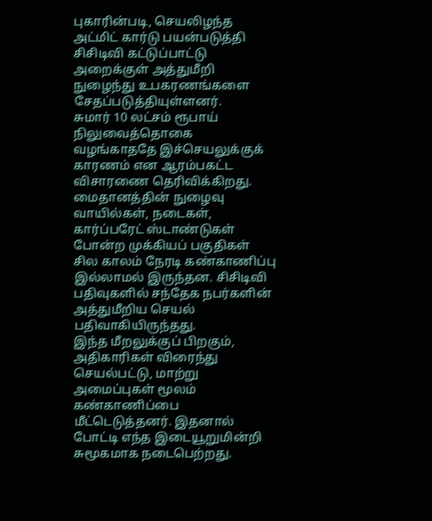புகாரின்படி, செயலிழந்த அட்மிட் கார்டு பயன்படுத்தி சிசிடிவி கட்டுப்பாட்டு அறைக்குள் அத்துமீறி நுழைந்து உபகரணங்களை சேதப்படுத்தியுள்ளனர்.
சுமார் 10 லட்சம் ரூபாய் நிலுவைத்தொகை வழங்காததே இச்செயலுக்குக் காரணம் என ஆரம்பகட்ட விசாரணை தெரிவிக்கிறது. மைதானத்தின் நுழைவு வாயில்கள், நடைகள், கார்ப்பரேட் ஸ்டாண்டுகள் போன்ற முக்கியப் பகுதிகள் சில காலம் நேரடி கண்காணிப்பு இல்லாமல் இருந்தன. சிசிடிவி பதிவுகளில் சந்தேக நபர்களின் அத்துமீறிய செயல் பதிவாகியிருந்தது.
இந்த மீறலுக்குப் பிறகும், அதிகாரிகள் விரைந்து செயல்பட்டு, மாற்று அமைப்புகள் மூலம் கண்காணிப்பை மீட்டெடுத்தனர். இதனால் போட்டி எந்த இடையூறுமின்றி சுமூகமாக நடைபெற்றது.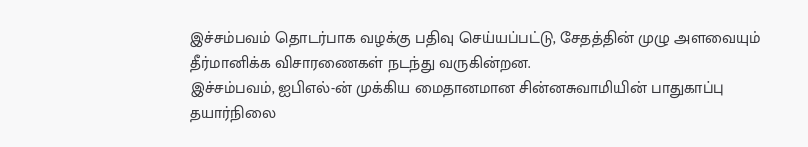இச்சம்பவம் தொடர்பாக வழக்கு பதிவு செய்யப்பட்டு, சேதத்தின் முழு அளவையும் தீர்மானிக்க விசாரணைகள் நடந்து வருகின்றன.
இச்சம்பவம், ஐபிஎல்-ன் முக்கிய மைதானமான சின்னசுவாமியின் பாதுகாப்பு தயார்நிலை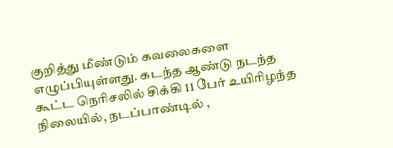குறித்து மீண்டும் கவலைகளை எழுப்பியுள்ளது. கடந்த ஆண்டு நடந்த கூட்ட நெரிசலில் சிக்கி 11 பேர் உயிரிழந்த நிலையில், நடப்பாண்டில் ,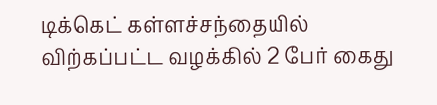டிக்கெட் கள்ளச்சந்தையில் விற்கப்பட்ட வழக்கில் 2 பேர் கைது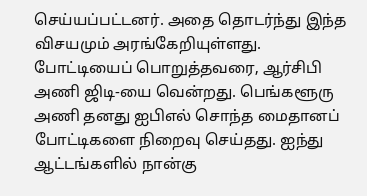செய்யப்பட்டனர். அதை தொடர்ந்து இந்த விசயமும் அரங்கேறியுள்ளது.
போட்டியைப் பொறுத்தவரை, ஆர்சிபி அணி ஜிடி-யை வென்றது. பெங்களூரு அணி தனது ஐபிஎல் சொந்த மைதானப் போட்டிகளை நிறைவு செய்தது. ஐந்து ஆட்டங்களில் நான்கு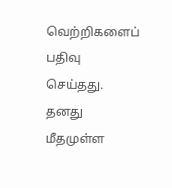வெற்றிகளைப் பதிவு செய்தது. தனது மீதமுள்ள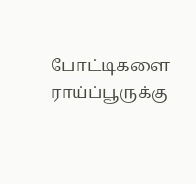போட்டிகளை ராய்ப்பூருக்கு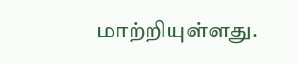மாற்றியுள்ளது.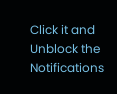Click it and Unblock the Notifications